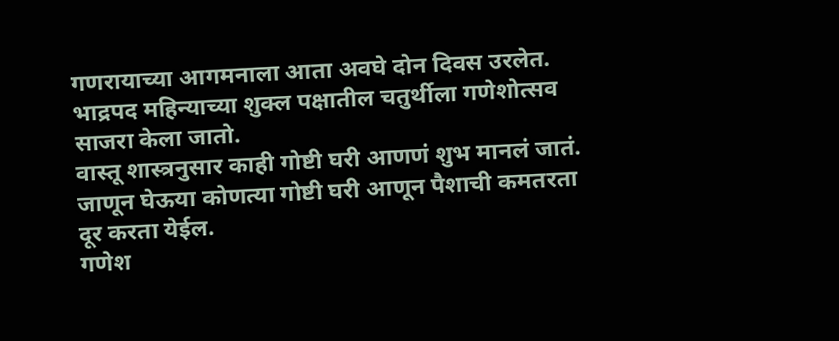गणरायाच्या आगमनाला आता अवघे दोन दिवस उरलेत.
भाद्रपद महिन्याच्या शुक्ल पक्षातील चतुर्थीला गणेशोत्सव साजरा केला जातो.
वास्तू शास्त्रनुसार काही गोष्टी घरी आणणं शुभ मानलं जातं.
जाणून घेऊया कोणत्या गोष्टी घरी आणून पैशाची कमतरता दूर करता येईल.
गणेश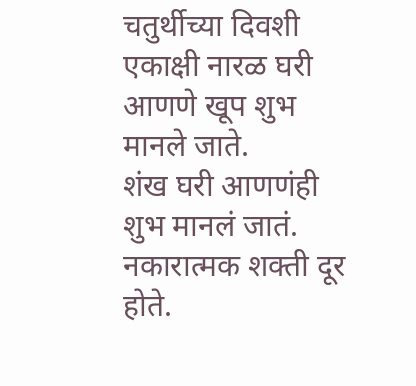चतुर्थीच्या दिवशी एकाक्षी नारळ घरी आणणे खूप शुभ मानले जाते.
शंख घरी आणणंही शुभ मानलं जातं. नकारात्मक शक्ती दूर होते.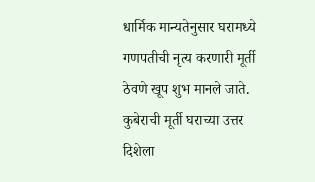धार्मिक मान्यतेनुसार घरामध्ये गणपतीची नृत्य करणारी मूर्ती ठेवणे खूप शुभ मानले जाते.
कुबेराची मूर्ती घराच्या उत्तर दिशेला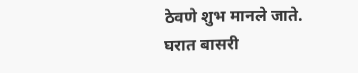ठेवणे शुभ मानले जाते.
घरात बासरी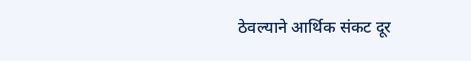ठेवल्याने आर्थिक संकट दूर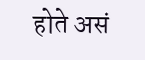होते असं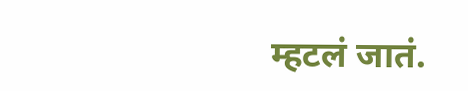म्हटलं जातं.